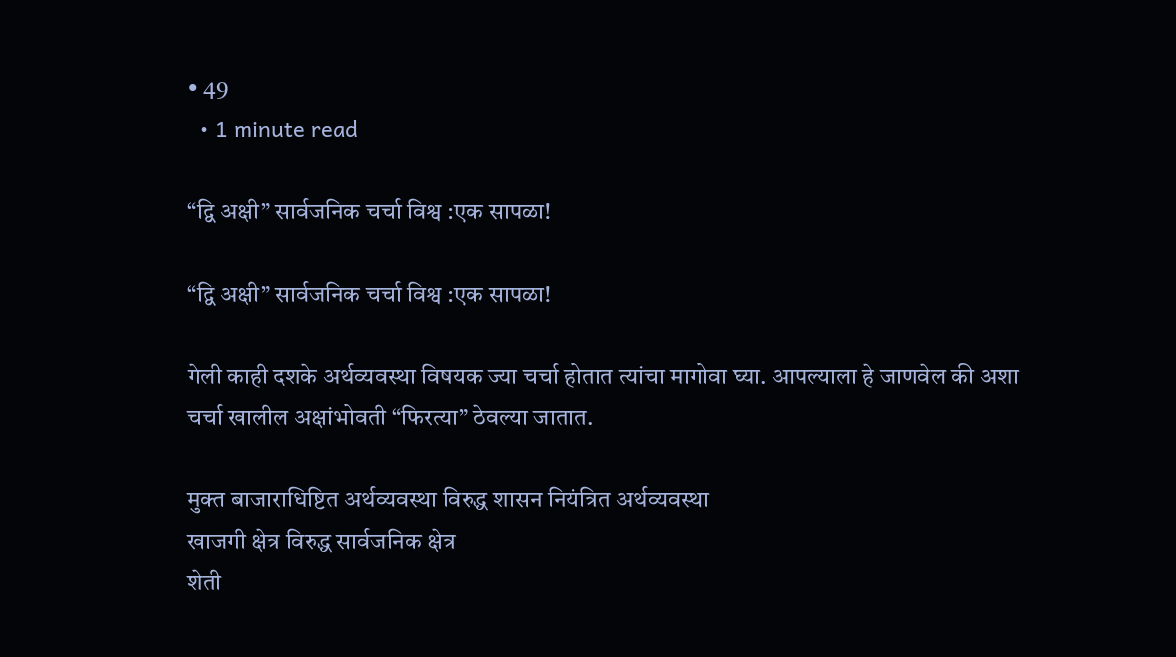• 49
  • 1 minute read

“द्वि अक्षी” सार्वजनिक चर्चा विश्व :एक सापळा!

“द्वि अक्षी” सार्वजनिक चर्चा विश्व :एक सापळा!

गेली काही दशके अर्थव्यवस्था विषयक ज्या चर्चा होतात त्यांचा मागोवा घ्या. आपल्याला हे जाणवेल की अशा चर्चा खालील अक्षांभोवती “फिरत्या” ठेवल्या जातात.

मुक्त बाजाराधिष्टित अर्थव्यवस्था विरुद्ध शासन नियंत्रित अर्थव्यवस्था
खाजगी क्षेत्र विरुद्ध सार्वजनिक क्षेत्र
शेती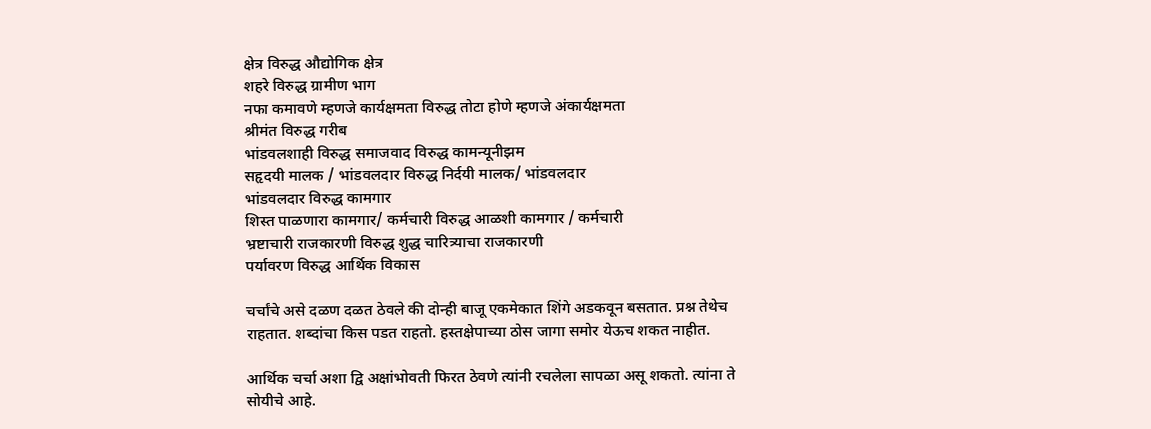क्षेत्र विरुद्ध औद्योगिक क्षेत्र
शहरे विरुद्ध ग्रामीण भाग
नफा कमावणे म्हणजे कार्यक्षमता विरुद्ध तोटा होणे म्हणजे अंकार्यक्षमता
श्रीमंत विरुद्ध गरीब
भांडवलशाही विरुद्ध समाजवाद विरुद्ध कामन्यूनीझम
सहृदयी मालक / भांडवलदार विरुद्ध निर्दयी मालक/ भांडवलदार
भांडवलदार विरुद्ध कामगार
शिस्त पाळणारा कामगार/ कर्मचारी विरुद्ध आळशी कामगार / कर्मचारी
भ्रष्टाचारी राजकारणी विरुद्ध शुद्ध चारित्र्याचा राजकारणी
पर्यावरण विरुद्ध आर्थिक विकास

चर्चांचे असे दळण दळत ठेवले की दोन्ही बाजू एकमेकात शिंगे अडकवून बसतात. प्रश्न तेथेच राहतात. शब्दांचा किस पडत राहतो. हस्तक्षेपाच्या ठोस जागा समोर येऊच शकत नाहीत.

आर्थिक चर्चा अशा द्वि अक्षांभोवती फिरत ठेवणे त्यांनी रचलेला सापळा असू शकतो. त्यांना ते सोयीचे आहे.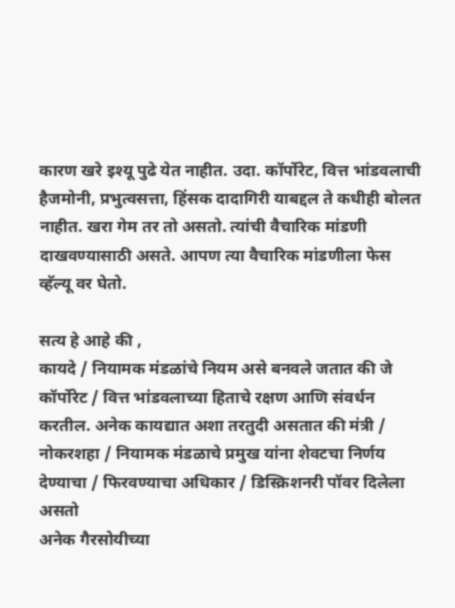कारण खरे इश्यू पुढे येत नाहीत. उदा. कॉर्पोरेट, वित्त भांडवलाची हैजमोनी, प्रभुत्वसत्ता, हिंसक दादागिरी याबद्दल ते कधीही बोलत नाहीत. खरा गेम तर तो असतो. त्यांची वैचारिक मांडणी दाखवण्यासाठी असते. आपण त्या वैचारिक मांडणीला फेस व्हॅल्यू वर घेतो.

सत्य हे आहे की ,
कायदे / नियामक मंडळांचे नियम असे बनवले जतात की जे कॉर्पोरेट / वित्त भांडवलाच्या हिताचे रक्षण आणि संवर्धन करतील. अनेक कायद्यात अशा तरतुदी असतात की मंत्री / नोकरशहा / नियामक मंडळाचे प्रमुख यांना शेवटचा निर्णय देण्याचा / फिरवण्याचा अधिकार / डिस्क्रिशनरी पॉवर दिलेला असतो
अनेक गैरसोयीच्या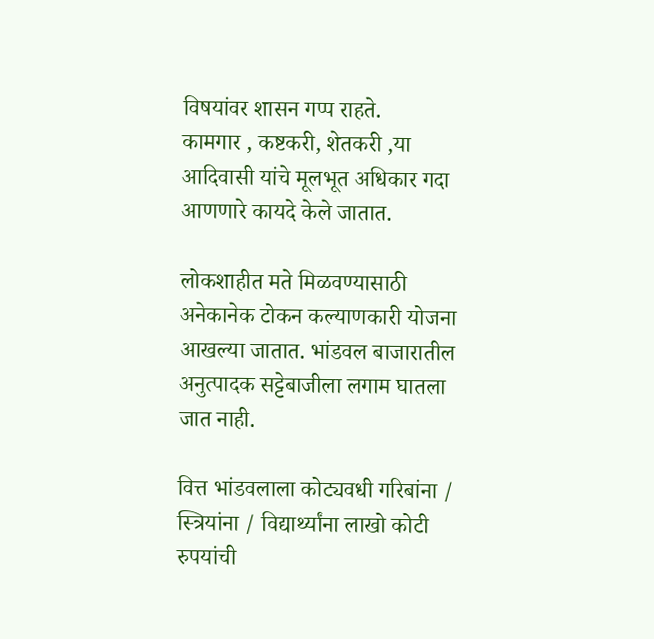विषयांवर शासन गप्प राहते.
कामगार , कष्टकरी, शेतकरी ,या आदिवासी यांचे मूलभूत अधिकार गदा आणणारे कायदे केले जातात.

लोकशाहीत मते मिळवण्यासाठी अनेकानेक टोकन कल्याणकारी योजना आखल्या जातात. भांडवल बाजारातील अनुत्पादक सट्टेबाजीला लगाम घातला जात नाही.

वित्त भांडवलाला कोट्यवधी गरिबांना / स्त्रियांना / विद्यार्थ्यांना लाखो कोटी रुपयांची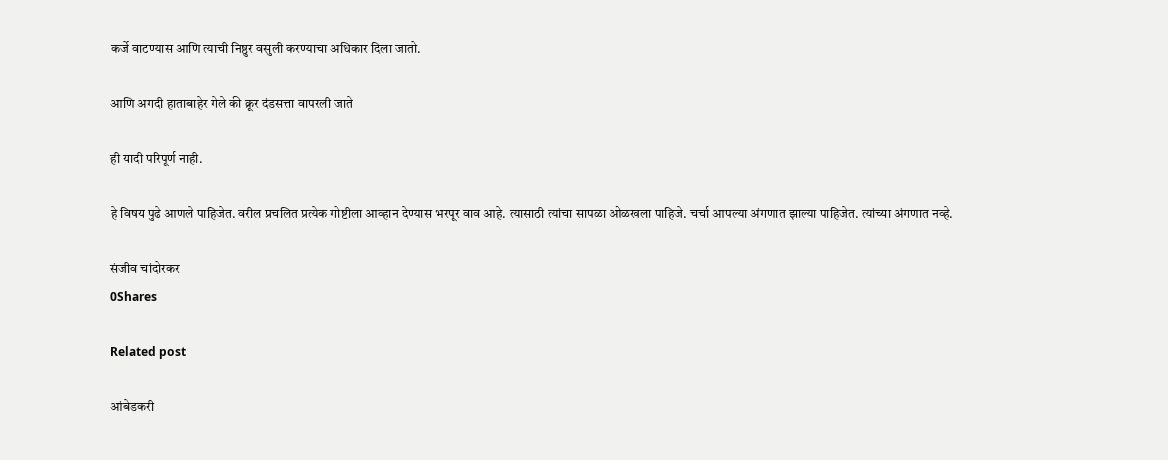कर्जे वाटण्यास आणि त्याची निष्ठुर वसुली करण्याचा अधिकार दिला जातो.

आणि अगदी हाताबाहेर गेले की क्रूर दंडसत्ता वापरली जाते

ही यादी परिपूर्ण नाही.

हे विषय पुढे आणले पाहिजेत. वरील प्रचलित प्रत्येक गोष्टीला आव्हान देण्यास भरपूर वाव आहे. त्यासाठी त्यांचा सापळा ओळखला पाहिजे. चर्चा आपल्या अंगणात झाल्या पाहिजेत. त्यांच्या अंगणात नव्हे.

संजीव चांदोरकर
0Shares

Related post

आंबेडकरी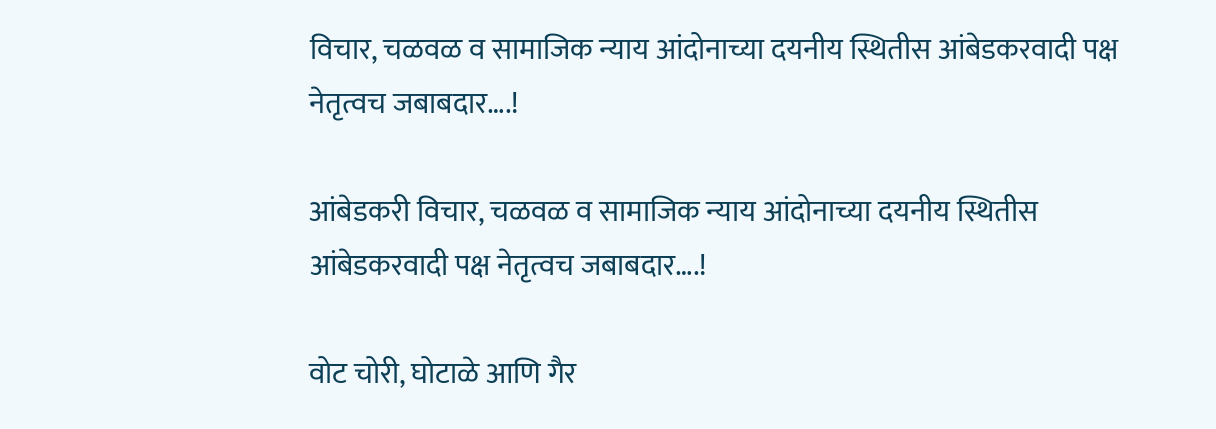विचार, चळवळ व सामाजिक न्याय आंदोनाच्या दयनीय स्थितीस आंबेडकरवादी पक्ष नेतृत्वच जबाबदार….!

आंबेडकरी विचार, चळवळ व सामाजिक न्याय आंदोनाच्या दयनीय स्थितीस आंबेडकरवादी पक्ष नेतृत्वच जबाबदार….!

वोट चोरी, घोटाळे आणि गैर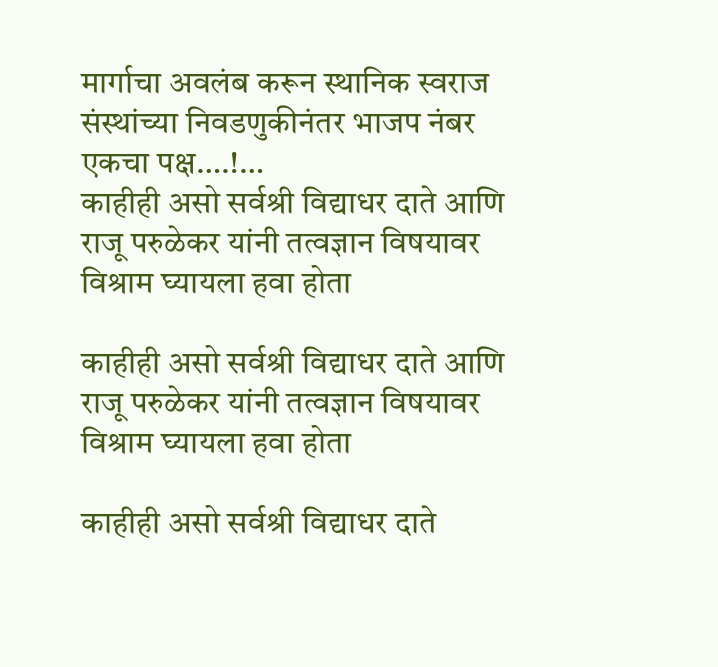मार्गाचा अवलंब करून स्थानिक स्वराज संस्थांच्या निवडणुकीनंतर भाजप नंबर एकचा पक्ष….!…
काहीही असो सर्वश्री विद्याधर दाते आणि राजू परुळेकर यांनी तत्वज्ञान विषयावर विश्राम घ्यायला हवा होता

काहीही असो सर्वश्री विद्याधर दाते आणि राजू परुळेकर यांनी तत्वज्ञान विषयावर विश्राम घ्यायला हवा होता

काहीही असो सर्वश्री विद्याधर दाते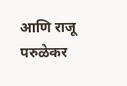आणि राजू परुळेकर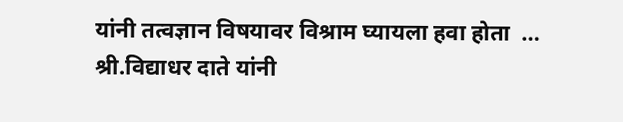यांनी तत्वज्ञान विषयावर विश्राम घ्यायला हवा होता  …
श्री.विद्याधर दाते यांनी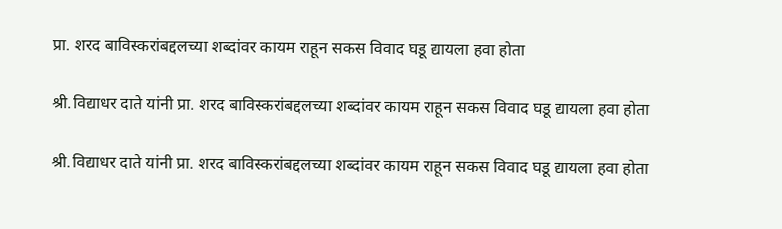प्रा. शरद बाविस्करांबद्दलच्या शब्दांवर कायम राहून सकस विवाद घडू द्यायला हवा होता

श्री.विद्याधर दाते यांनी प्रा. शरद बाविस्करांबद्दलच्या शब्दांवर कायम राहून सकस विवाद घडू द्यायला हवा होता

श्री.विद्याधर दाते यांनी प्रा. शरद बाविस्करांबद्दलच्या शब्दांवर कायम राहून सकस विवाद घडू द्यायला हवा होता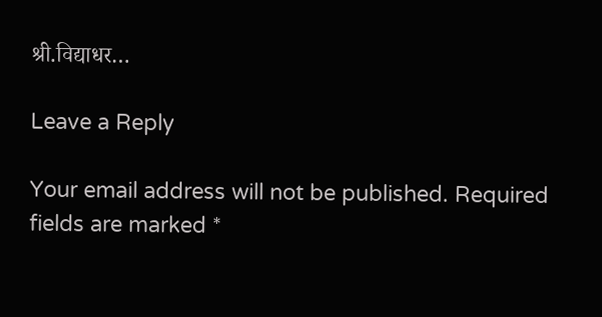श्री.विद्याधर…

Leave a Reply

Your email address will not be published. Required fields are marked *